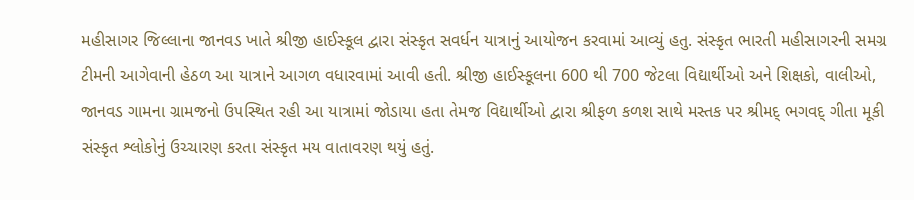મહીસાગર જિલ્લાના જાનવડ ખાતે શ્રીજી હાઈસ્કૂલ દ્વારા સંસ્કૃત સવર્ધન યાત્રાનું આયોજન કરવામાં આવ્યું હતુ. સંસ્કૃત ભારતી મહીસાગરની સમગ્ર ટીમની આગેવાની હેઠળ આ યાત્રાને આગળ વધારવામાં આવી હતી. શ્રીજી હાઈસ્કૂલના 600 થી 700 જેટલા વિદ્યાર્થીઓ અને શિક્ષકો, વાલીઓ, જાનવડ ગામના ગ્રામજનો ઉપસ્થિત રહી આ યાત્રામાં જોડાયા હતા તેમજ વિદ્યાર્થીઓ દ્વારા શ્રીફળ કળશ સાથે મસ્તક પર શ્રીમદ્ ભગવદ્ ગીતા મૂકી સંસ્કૃત શ્લોકોનું ઉચ્ચારણ કરતા સંસ્કૃત મય વાતાવરણ થયું હતું.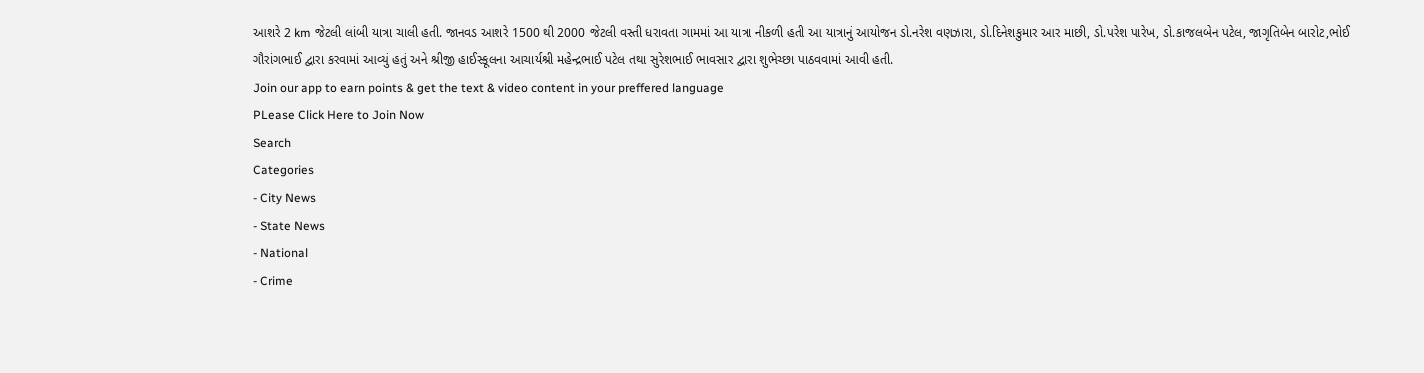આશરે 2 km જેટલી લાંબી યાત્રા ચાલી હતી. જાનવડ આશરે 1500 થી 2000 જેટલી વસ્તી ધરાવતા ગામમાં આ યાત્રા નીકળી હતી આ યાત્રાનું આયોજન ડો.નરેશ વણઝારા, ડો.દિનેશકુમાર આર માછી, ડો.પરેશ પારેખ, ડો.કાજલબેન પટેલ, જાગૃતિબેન બારોટ,ભોઈ ગૌરાંગભાઈ દ્વારા કરવામાં આવ્યું હતું અને શ્રીજી હાઈસ્કૂલના આચાર્યશ્રી મહેન્દ્રભાઈ પટેલ તથા સુરેશભાઈ ભાવસાર દ્વારા શુભેચ્છા પાઠવવામાં આવી હતી.
Join our app to earn points & get the text & video content in your preffered language
PLease Click Here to Join Now
Search
Categories
- City News
- State News
- National
- Crime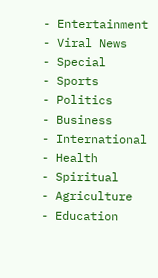- Entertainment
- Viral News
- Special
- Sports
- Politics
- Business
- International
- Health
- Spiritual
- Agriculture
- Education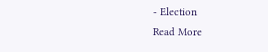- Election
Read More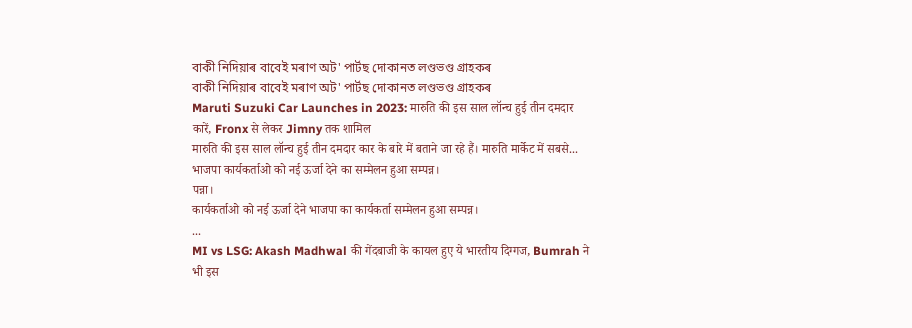বাকী নিদিয়াৰ বাবেই মৰাণ অট' পাৰ্টছ দোকানত লণ্ডভণ্ড গ্ৰাহকৰ
বাকী নিদিয়াৰ বাবেই মৰাণ অট' পাৰ্টছ দোকানত লণ্ডভণ্ড গ্ৰাহকৰ
Maruti Suzuki Car Launches in 2023: मारुति की इस साल लॉन्च हुई तीन दमदार कारें, Fronx से लेकर Jimny तक शामिल
मारुति की इस साल लॉन्च हुई तीन दमदार कार के बारे में बताने जा रहे हैं। मारुति मार्केट में सबसे...
भाजपा कार्यकर्ताओ को नई ऊर्जा देने का सम्मेलन हुआ सम्पन्न।
पन्ना।
कार्यकर्ताओ को नई ऊर्जा देने भाजपा का कार्यकर्ता सम्मेलन हुआ सम्पन्न।
...
MI vs LSG: Akash Madhwal की गेंदबाजी के कायल हुए ये भारतीय दिग्गज, Bumrah ने भी इस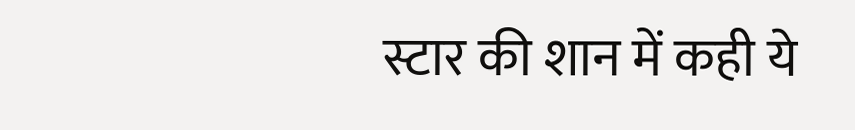स्टार की शान में कही ये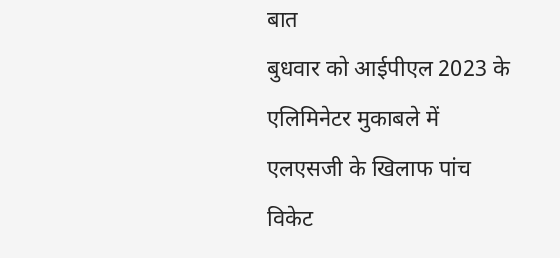बात
बुधवार को आईपीएल 2023 के एलिमिनेटर मुकाबले में एलएसजी के खिलाफ पांच विकेट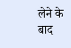लेने के बाद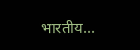भारतीय...